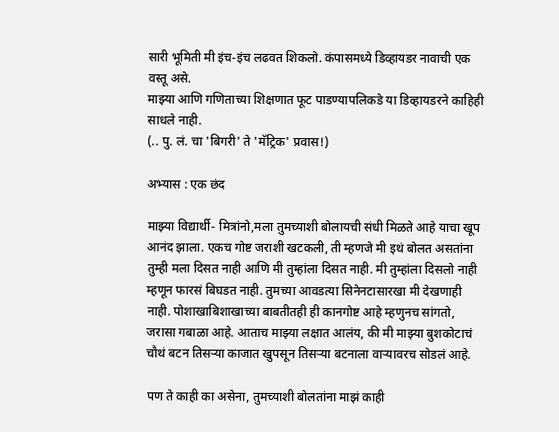सारी भूमिती मी इंच-इंच लढवत शिकलो. कंपासमध्ये डिव्हायडर नावाची एक वस्तू असे.
माझ्या आणि गणिताच्या शिक्षणात फूट पाडण्यापलिकडे या डिव्हायडरने काहिही साधले नाही.
(.. पु. लं. चा 'बिगरी' ते 'मॅट्रिक' प्रवास!)

अभ्यास : एक छंद

माझ्या विद्यार्थी- मित्रांनो,मला तुमच्याशी बोलायची संधी मिळते आहे याचा खूप आनंद झाला. एकच गोष्ट जराशी खटकली, ती म्हणजे मी इथं बोलत असतांना तुम्ही मला दिसत नाही आणि मी तुम्हांला दिसत नाही. मी तुम्हांला दिसलो नाही म्हणून फारसं बिघडत नाही. तुमच्या आवडत्या सिनेनटासारखा मी देखणाही नाही. पोशाखाबिशाखाच्या बाबतीतही ही कानगोष्ट आहे म्हणुनच सांगतो, जरासा गबाळा आहे. आताच माझ्या लक्षात आलंय, की मी माझ्या बुशकोटाचं चौथं बटन तिसऱ्या काजात खुपसून तिसऱ्या बटनाला वाऱ्यावरच सोडलं आहे.

पण ते काही का असेना, तुमच्याशी बोलतांना माझं काही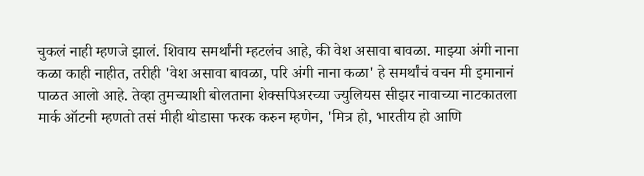चुकलं नाही म्हणजे झालं. शिवाय समर्थांनी म्हटलंच आहे, की वेश असावा बावळा. माझ्या अंगी नाना कळा काही नाहीत, तरीही 'वेश असावा बावळा, परि अंगी नाना कळा' हे समर्थांचं वचन मी इमानानं पाळत आलो आहे. तेव्हा तुमच्याशी बोलताना शेक्सपिअरच्या ज्युलियस सीझर नावाच्या नाटकातला मार्क ऑटनी म्हणतो तसं मीही थोडासा फरक करुन म्हणेन, 'मित्र हो, भारतीय हो आणि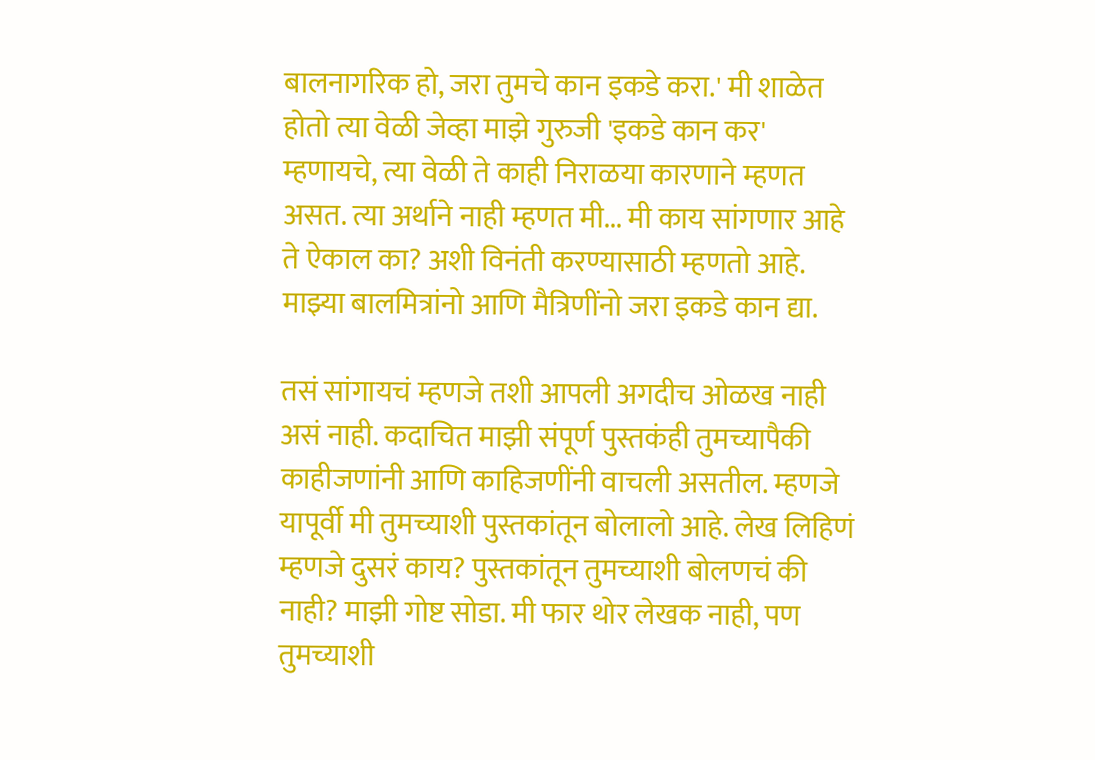बालनागरिक हो, जरा तुमचे कान इकडे करा.' मी शाळेत होतो त्या वेळी जेव्हा माझे गुरुजी 'इकडे कान कर' म्हणायचे, त्या वेळी ते काही निराळया कारणाने म्हणत असत. त्या अर्थाने नाही म्हणत मी... मी काय सांगणार आहे ते ऐकाल का? अशी विनंती करण्यासाठी म्हणतो आहे. माझ्या बालमित्रांनो आणि मैत्रिणींनो जरा इकडे कान द्या.

तसं सांगायचं म्हणजे तशी आपली अगदीच ओळख नाही असं नाही. कदाचित माझी संपूर्ण पुस्तकंही तुमच्यापैकी काहीजणांनी आणि काहिजणींनी वाचली असतील. म्हणजे यापूर्वी मी तुमच्याशी पुस्तकांतून बोलालो आहे. लेख लिहिणं म्हणजे दुसरं काय? पुस्तकांतून तुमच्याशी बोलणचं की नाही? माझी गोष्ट सोडा. मी फार थोर लेखक नाही, पण तुमच्याशी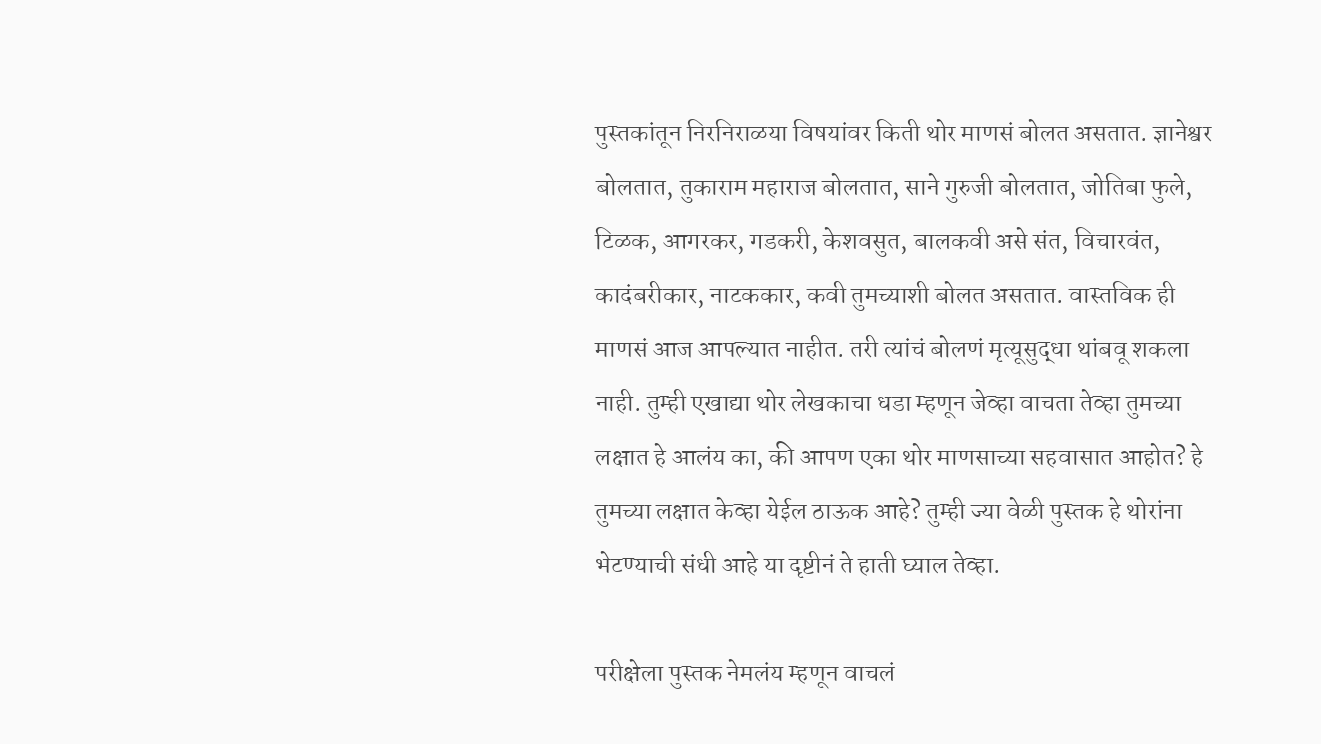पुस्तकांतून निरनिराळया विषयांवर किती थोर माणसं बोलत असतात. ज्ञानेश्वर बोलतात, तुकाराम महाराज बोलतात, साने गुरुजी बोलतात, जोतिबा फुले, टिळक, आगरकर, गडकरी, केशवसुत, बालकवी असे संत, विचारवंत, कादंबरीकार, नाटककार, कवी तुमच्याशी बोलत असतात. वास्तविक ही माणसं आज आपल्यात नाहीत. तरी त्यांचं बोलणं मृत्यूसुद्धा थांबवू शकला नाही. तुम्ही एखाद्या थोर लेखकाचा धडा म्हणून जेव्हा वाचता तेव्हा तुमच्या लक्षात हे आलंय का, की आपण एका थोर माणसाच्या सहवासात आहोत? हे तुमच्या लक्षात केव्हा येईल ठाऊक आहे? तुम्ही ज्या वेळी पुस्तक हे थोरांना भेटण्याची संधी आहे या दृष्टीनं ते हाती घ्याल तेव्हा.

परीक्षेला पुस्तक नेमलंय म्हणून वाचलं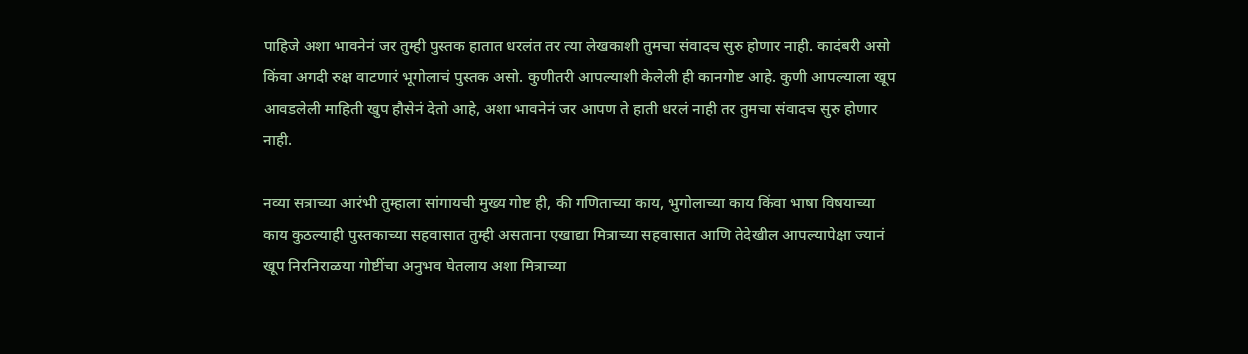पाहिजे अशा भावनेनं जर तुम्ही पुस्तक हातात धरलंत तर त्या लेखकाशी तुमचा संवादच सुरु होणार नाही. कादंबरी असो किंवा अगदी रुक्ष वाटणारं भूगोलाचं पुस्तक असो. कुणीतरी आपल्याशी केलेली ही कानगोष्ट आहे. कुणी आपल्याला खूप आवडलेली माहिती खुप हौसेनं देतो आहे, अशा भावनेनं जर आपण ते हाती धरलं नाही तर तुमचा संवादच सुरु होणार नाही.

नव्या सत्राच्या आरंभी तुम्हाला सांगायची मुख्य गोष्ट ही, की गणिताच्या काय, भुगोलाच्या काय किंवा भाषा विषयाच्या काय कुठल्याही पुस्तकाच्या सहवासात तुम्ही असताना एखाद्या मित्राच्या सहवासात आणि तेदेखील आपल्यापेक्षा ज्यानं खूप निरनिराळया गोष्टींचा अनुभव घेतलाय अशा मित्राच्या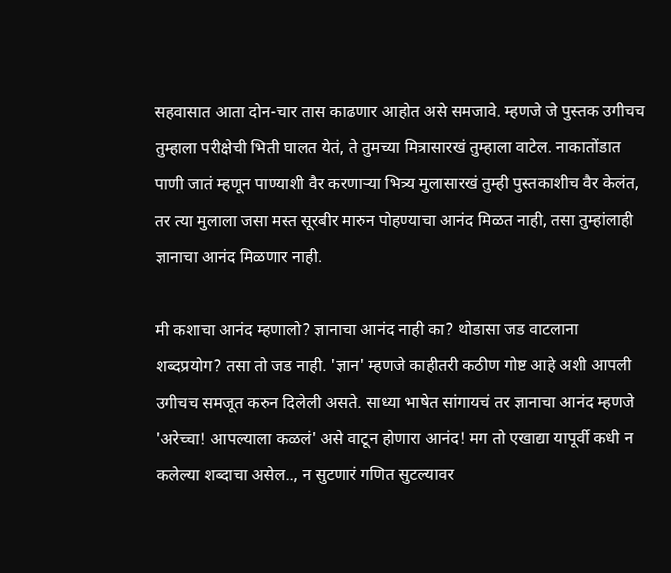सहवासात आता दोन-चार तास काढणार आहोत असे समजावे. म्हणजे जे पुस्तक उगीचच तुम्हाला परीक्षेची भिती घालत येतं, ते तुमच्या मित्रासारखं तुम्हाला वाटेल. नाकातोंडात पाणी जातं म्हणून पाण्याशी वैर करणाऱ्या भित्र्य मुलासारखं तुम्ही पुस्तकाशीच वैर केलंत, तर त्या मुलाला जसा मस्त सूरबीर मारुन पोहण्याचा आनंद मिळत नाही, तसा तुम्हांलाही ज्ञानाचा आनंद मिळणार नाही.

मी कशाचा आनंद म्हणालो? ज्ञानाचा आनंद नाही का? थोडासा जड वाटलाना शब्दप्रयोग? तसा तो जड नाही. 'ज्ञान' म्हणजे काहीतरी कठीण गोष्ट आहे अशी आपली उगीचच समजूत करुन दिलेली असते. साध्या भाषेत सांगायचं तर ज्ञानाचा आनंद म्हणजे 'अरेच्चा! आपल्याला कळलं' असे वाटून होणारा आनंद! मग तो एखाद्या यापूर्वी कधी न कलेल्या शब्दाचा असेल.., न सुटणारं गणित सुटल्यावर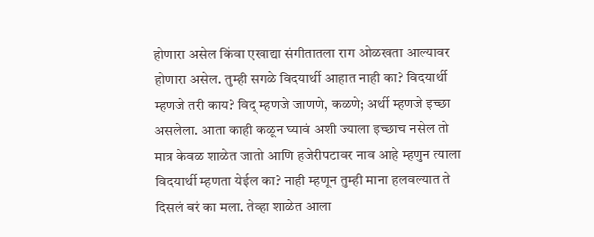होणारा असेल किंवा एखाद्या संगीतातला राग ओळखता आल्यावर होणारा असेल. तुम्ही सगळे विदयार्थी आहात नाही का? विदयार्थी म्हणजे तरी काय? विद् म्हणजे जाणणे, कळणे; अर्थी म्हणजे इच्छा असलेला. आता काही कळून घ्यावं अशी ज्याला इच्छाच नसेल तो मात्र केवळ शाळेत जातो आणि हजेरीपटावर नाव आहे म्हणुन त्याला विदयार्थी म्हणता येईल का? नाही म्हणून तुम्ही माना हलवल्यात ते दिसलं बरं का मला. तेव्हा शाळेत आला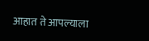आहात ते आपल्याला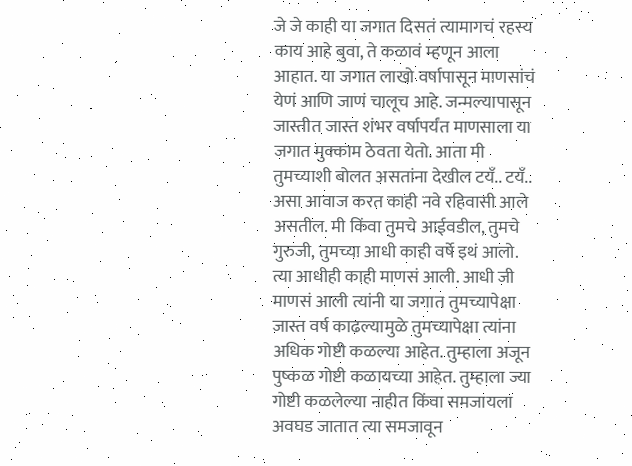जे जे काही या जगात दिसतं त्यामागचं रहस्य काय आहे बुवा, ते कळावं म्हणून आला आहात. या जगात लाखो वर्षापासून माणसांचं येणं आणि जाणं चालूच आहे. जन्मल्यापासून जास्तीत जास्त शंभर वर्षापर्यंत माणसाला या जगात मुक्काम ठेवता येतो. आता मी तुमच्याशी बोलत असतांना देखील टयँ.. टयँ.. असा आवाज करत काही नवे रहिवासी आले असतील. मी किंवा तुमचे आईवडील, तुमचे गुरुजी, तुमच्या आधी काही वर्षे इथं आलो. त्या आधीही काही माणसं आली. आधी जी माणसं आली त्यांनी या जगात तुमच्यापेक्षा जास्त वर्ष काढल्यामुळे तुमच्यापेक्षा त्यांना अधिक गोष्टी कळल्या आहेत. तुम्हाला अजून पुष्कळ गोष्टी कळायच्या आहेत. तुम्हाला ज्या गोष्टी कळलेल्या नाहीत किंवा समजायला अवघड जातात त्या समजावून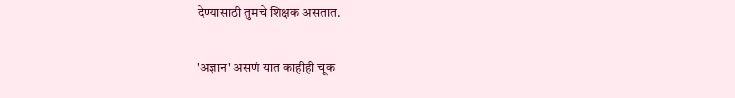देण्यासाठी तुमचे शिक्षक असतात.

'अज्ञान' असणं यात काहीही चूक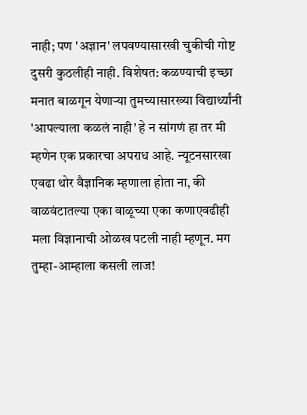नाही; पण 'अज्ञान' लपवण्यासारखी चुकीची गोष्ट दुसरी कुठलीही नाही. विशेषत: कळण्याची इच्छा मनात बाळगून येणाऱ्या तुमच्यासारख्या विद्यार्थ्यांनी 'आपल्याला कळलं नाही' हे न सांगणं हा तर मी म्हणेन एक प्रकारचा अपराध आहे. न्यूटनसारखा एवढा थोर वैज्ञानिक म्हणाला होता ना, की वाळवंटातल्या एका वाळूच्या एका कणाएवढीही मला विज्ञानाची ओळख पटली नाही म्हणून. मग तुम्हा-आम्हाला कसली लाज!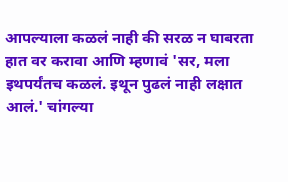आपल्याला कळलं नाही की सरळ न घाबरता हात वर करावा आणि म्हणावं 'सर, मला इथपर्यंतच कळलं. इथून पुढलं नाही लक्षात आलं.' चांगल्या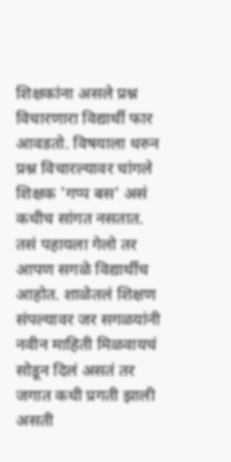शिक्षकांना असले प्रश्न विचारणारा विद्यार्थी फार आवडतो. विषयाला धरुन प्रश्न विचारल्यावर चांगले शिक्षक 'गप्प बस' असं कधीच सांगत नसतात. तसं पहायला गेलो तर आपण सगळे विद्यार्थीच आहोत. शाळेतलं शिक्षण संपल्यावर जर सगळयांनी नवीन माहिती मिळवायचं सोडून दिलं असतं तर जगात कधी प्रगती झाली असती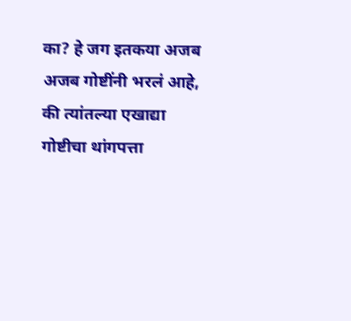का? हे जग इतकया अजब अजब गोष्टींनी भरलं आहे, की त्यांतल्या एखाद्या गोष्टीचा थांगपत्ता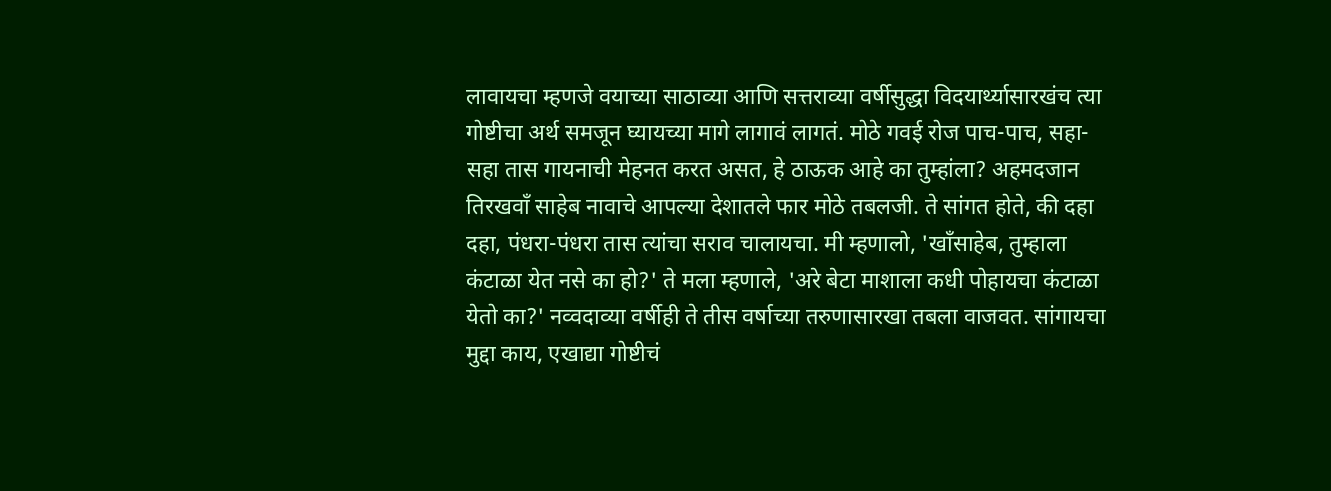लावायचा म्हणजे वयाच्या साठाव्या आणि सत्तराव्या वर्षीसुद्धा विदयार्थ्यासारखंच त्या गोष्टीचा अर्थ समजून घ्यायच्या मागे लागावं लागतं. मोठे गवई रोज पाच-पाच, सहा-सहा तास गायनाची मेहनत करत असत, हे ठाऊक आहे का तुम्हांला? अहमदजान तिरखवाँ साहेब नावाचे आपल्या देशातले फार मोठे तबलजी. ते सांगत होते, की दहा दहा, पंधरा-पंधरा तास त्यांचा सराव चालायचा. मी म्हणालो, 'खाँसाहेब, तुम्हाला कंटाळा येत नसे का हो?' ते मला म्हणाले, 'अरे बेटा माशाला कधी पोहायचा कंटाळा येतो का?' नव्वदाव्या वर्षीही ते तीस वर्षाच्या तरुणासारखा तबला वाजवत. सांगायचा मुद्दा काय, एखाद्या गोष्टीचं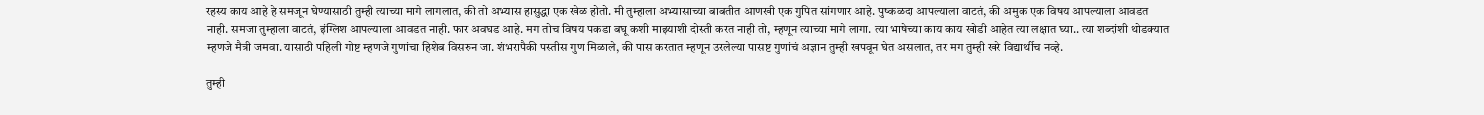रहस्य काय आहे हे समजून घेण्यासाठी तुम्ही त्याच्या मागे लागलात, की तो अभ्यास हासुद्धा एक खेळ होतो. मी तुम्हाला अभ्यासाच्या बाबतीत आणखी एक गुपित सांगणार आहे. पुष्कळदा आपल्याला वाटतं, की अमुक एक विषय आपल्याला आवडत नाही. समजा तुम्हाला वाटतं, इंग्लिश आपल्याला आवडत नाही. फार अवघड आहे. मग तोच विषय पकडा बघू कशी माझ्याशी दोस्ती करत नाही तो, म्हणून त्याच्या मागे लागा. त्या भाषेच्या काय काय खोडी आहेत त्या लक्षात घ्या.. त्या शब्दांशी थोडक्यात म्हणजे मैत्री जमवा. यासाठी पहिली गोष्ट म्हणजे गुणांचा हिशेब विसरुन जा. शंभरापैकी पस्तीस गुण मिळाले, की पास करतात म्हणून उरलेल्या पासष्ट गुणांचं अज्ञान तुम्ही खपवून घेत असलात, तर मग तुम्ही खरे विद्यार्थीच नव्हे.

तुम्ही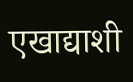एखाद्याशी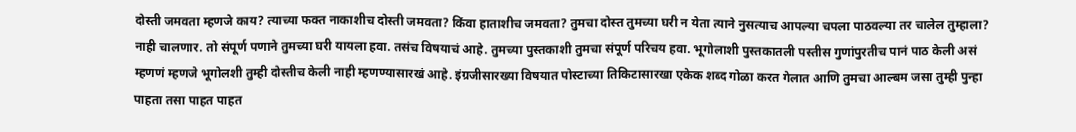दोस्ती जमवता म्हणजे काय? त्याच्या फक्त नाकाशीच दोस्ती जमवता? किंवा हाताशीच जमवता? तुमचा दोस्त तुमच्या घरी न येता त्याने नुसत्याच आपल्या चपला पाठवल्या तर चालेल तुम्हाला? नाही चालणार. तो संपूर्ण पणाने तुमच्या घरी यायला हवा. तसंच विषयाचं आहे. तुमच्या पुस्तकाशी तुमचा संपूर्ण परिचय हवा. भूगोलाशी पुस्तकातली पस्तीस गुणांपुरतीच पानं पाठ केली असं म्हणणं म्हणजे भूगोलशी तुम्ही दोस्तीच केली नाही म्हणण्यासारखं आहे. इंग्रजीसारख्या विषयात पोस्टाच्या तिकिटासारखा एकेक शब्द गोळा करत गेलात आणि तुमचा आल्बम जसा तुम्ही पुन्हा पाहता तसा पाहत पाहत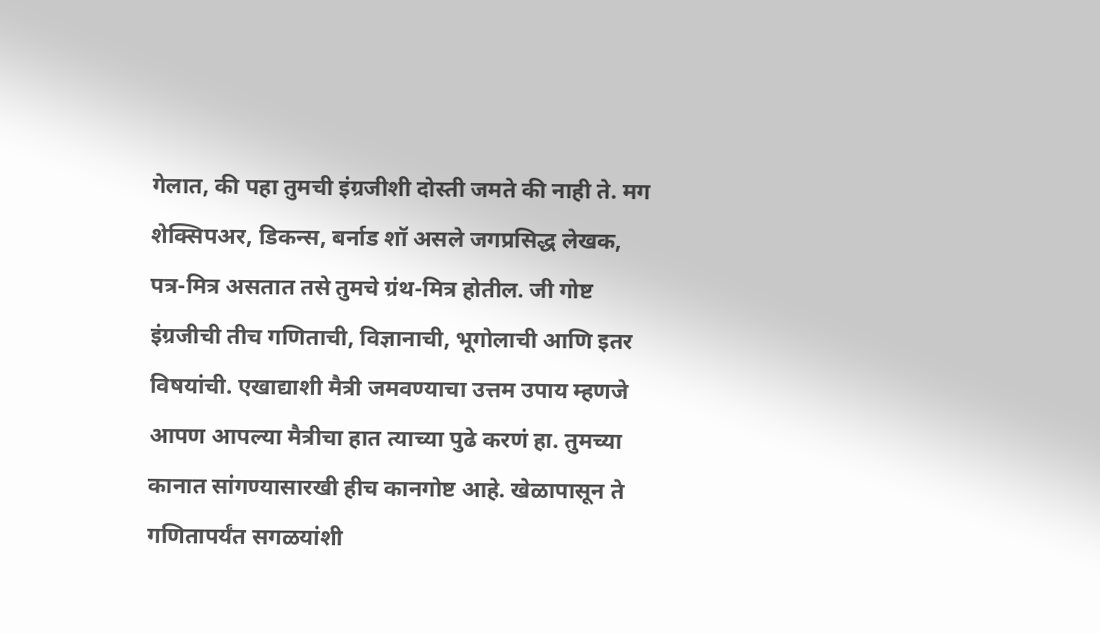गेलात, की पहा तुमची इंग्रजीशी दोस्ती जमते की नाही ते. मग शेक्सिपअर, डिकन्स, बर्नाड शॉ असले जगप्रसिद्ध लेखक, पत्र-मित्र असतात तसे तुमचे ग्रंथ-मित्र होतील. जी गोष्ट इंग्रजीची तीच गणिताची, विज्ञानाची, भूगोलाची आणि इतर विषयांची. एखाद्याशी मैत्री जमवण्याचा उत्तम उपाय म्हणजे आपण आपल्या मैत्रीचा हात त्याच्या पुढे करणं हा. तुमच्या कानात सांगण्यासारखी हीच कानगोष्ट आहे. खेळापासून ते गणितापर्यंत सगळयांशी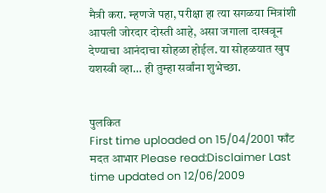मैत्री करा. म्हणजे पहा, परीक्षा हा त्या सगळया मित्रांशी आपली जोरदार दोस्ती आहे, असा जगाला दाखवून देण्याचा आनंदाचा सोहळा होईल. या सोहळयात खुप यशस्वी व्हा... ही तुम्हा सर्वांना शुभेच्छा.


पुलकित
First time uploaded on 15/04/2001 फाँट मदत आभार Please read:Disclaimer Last time updated on 12/06/2009